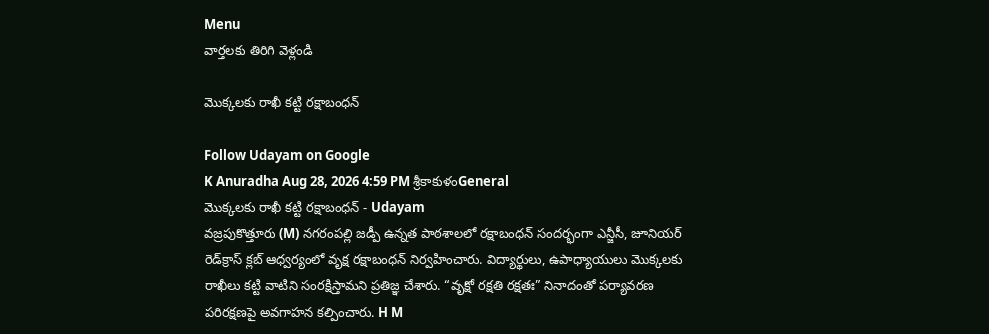Menu
వార్తలకు తిరిగి వెళ్లండి

మొక్కలకు రాఖీ కట్టి రక్షాబంధన్

Follow Udayam on Google
K Anuradha Aug 28, 2026 4:59 PM శ్రీకాకుళంGeneral
మొక్కలకు రాఖీ కట్టి రక్షాబంధన్ - Udayam
వజ్రపుకొత్తూరు (M) నగరంపల్లి జడ్పీ ఉన్నత పాఠశాలలో రక్షాబంధన్ సందర్భంగా ఎన్జీసీ, జూనియర్ రెడ్‌క్రాస్ క్లబ్ ఆధ్వర్యంలో వృక్ష రక్షాబంధన్ నిర్వహించారు. విద్యార్థులు, ఉపాధ్యాయులు మొక్కలకు రాఖీలు కట్టి వాటిని సంరక్షిస్తామని ప్రతిజ్ఞ చేశారు. “వృక్షో రక్షతి రక్షతః” నినాదంతో పర్యావరణ పరిరక్షణపై అవగాహన కల్పించారు. H M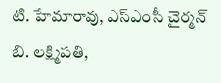టి. హేమారావు, ఎస్ఎంసీ చైర్మన్ బి. లక్ష్మిపతి,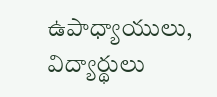ఉపాధ్యాయులు, విద్యార్థులు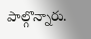పాల్గొన్నారు.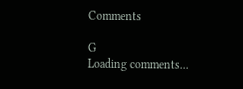Comments

G
Loading comments...